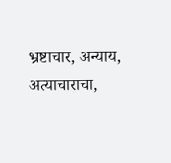भ्रष्टाचार, अन्याय, अत्याचाराचा,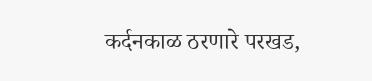कर्दनकाळ ठरणारे परखड,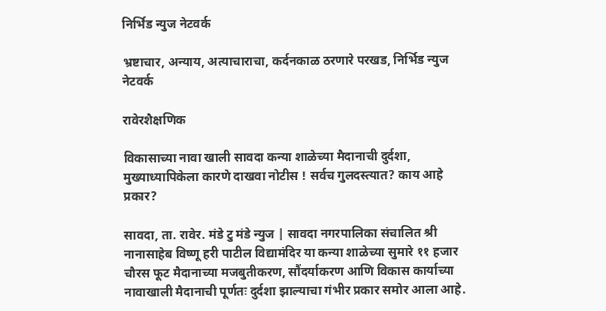निर्भिड न्युज नेटवर्क

भ्रष्टाचार, अन्याय, अत्याचाराचा, कर्दनकाळ ठरणारे परखड, निर्भिड न्युज नेटवर्क

रावेरशैक्षणिक

विकासाच्या नावा खाली सावदा कन्या शाळेच्या मैदानाची दुर्दशा, मुख्याध्यापिकेला कारणे दाखवा नोटीस ! सर्वच गुलदस्त्यात? काय आहे प्रकार?

सावदा, ता. रावेर. मंडे टु मंडे न्युज | सावदा नगरपालिका संचालित श्री नानासाहेब विष्णू हरी पाटील विद्यामंदिर या कन्या शाळेच्या सुमारे ११ हजार चौरस फूट मैदानाच्या मजबुतीकरण, सौंदर्याकरण आणि विकास कार्याच्या नावाखाली मैदानाची पूर्णतः दुर्दशा झाल्याचा गंभीर प्रकार समोर आला आहे.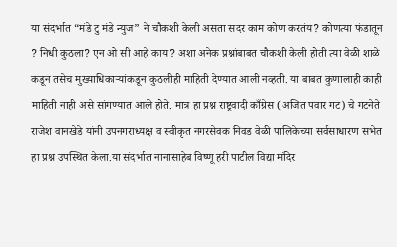या संदर्भात “मंडे टु मंडे न्युज” ने चौकशी केली असता सदर काम कोण करतंय? कोणत्या फंडातून ? निधी कुठला? एन ओ सी आहे काय? अशा अनेक प्रश्नांबाबत चौकशी केली होती त्या वेळी शाळे कडून तसेच मुख्याधिकाऱ्यांकडून कुठलीही माहिती देण्यात आली नव्हती. या बाबत कुणालाही काही माहिती नाही असे सांगण्यात आले होते. मात्र हा प्रश्न राष्ट्रवादी काँग्रेस (अजित पवार गट) चे गटनेते राजेश वानखेडे यांनी उपनगराध्यक्ष व स्वीकृत नगरसेवक निवड वेळी पालिकेच्या सर्वसाधारण सभेत हा प्रश्न उपस्थित केला.या संदर्भात नानासाहेब विष्णू हरी पाटील विद्या मंदिर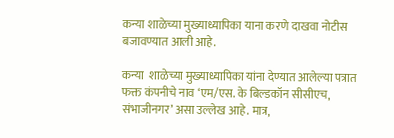कन्या शाळेच्या मुख्याध्यापिका याना करणे दाखवा नोटीस बजावण्यात आली आहे.

कन्या  शाळेच्या मुख्याध्यापिका यांना देण्यात आलेल्या पत्रात फक्त कंपनीचे नाव ‘एम/एस. के बिल्डकॉन सीसीएच, संभाजीनगर’ असा उल्लेख आहे. मात्र,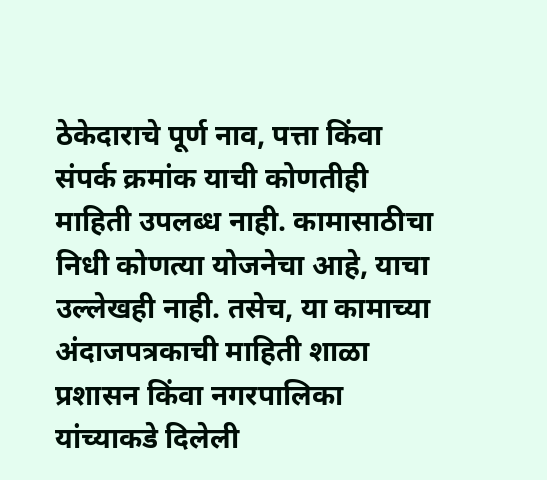ठेकेदाराचे पूर्ण नाव, पत्ता किंवा संपर्क क्रमांक याची कोणतीही माहिती उपलब्ध नाही. कामासाठीचा निधी कोणत्या योजनेचा आहे, याचा उल्लेखही नाही. तसेच, या कामाच्या अंदाजपत्रकाची माहिती शाळा प्रशासन किंवा नगरपालिका यांच्याकडे दिलेली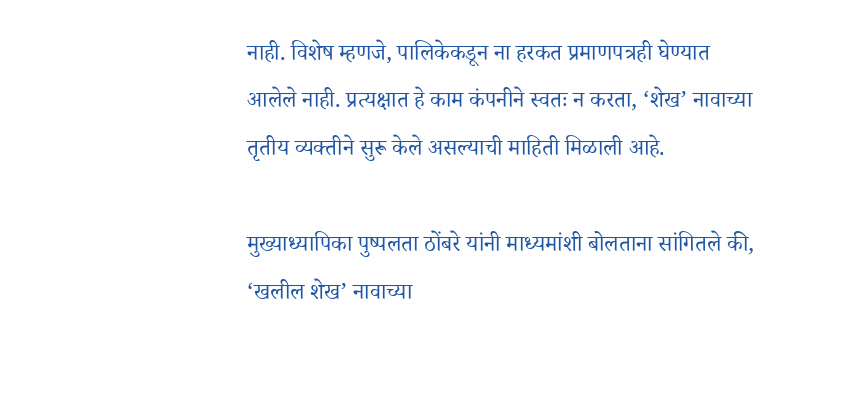नाही. विशेष म्हणजे, पालिकेकडून ना हरकत प्रमाणपत्रही घेण्यात आलेले नाही. प्रत्यक्षात हे काम कंपनीने स्वतः न करता, ‘शेख’ नावाच्या तृतीय व्यक्तीने सुरू केले असल्याची माहिती मिळाली आहे.

मुख्याध्यापिका पुष्पलता ठोंबरे यांनी माध्यमांशी बोलताना सांगितले की, ‘खलील शेख’ नावाच्या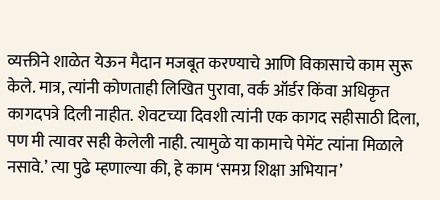व्यक्तीने शाळेत येऊन मैदान मजबूत करण्याचे आणि विकासाचे काम सुरू केले. मात्र, त्यांनी कोणताही लिखित पुरावा, वर्क ऑर्डर किंवा अधिकृत कागदपत्रे दिली नाहीत. शेवटच्या दिवशी त्यांनी एक कागद सहीसाठी दिला, पण मी त्यावर सही केलेली नाही. त्यामुळे या कामाचे पेमेंट त्यांना मिळाले नसावे.’ त्या पुढे म्हणाल्या की, हे काम ‘समग्र शिक्षा अभियान’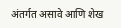अंतर्गत असावे आणि शेख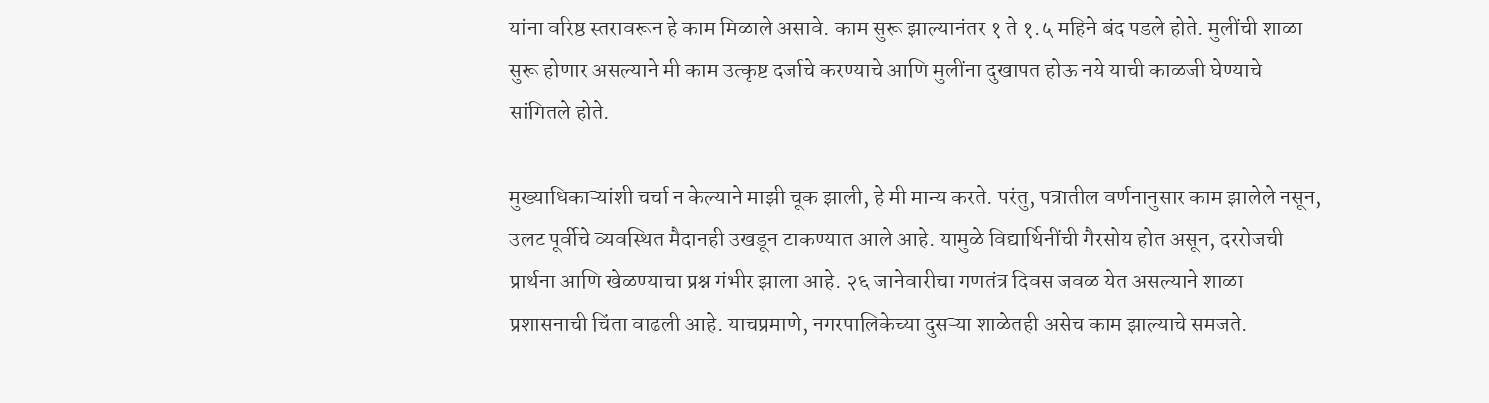यांना वरिष्ठ स्तरावरून हे काम मिळाले असावे. काम सुरू झाल्यानंतर १ ते १.५ महिने बंद पडले होते. मुलींची शाळा सुरू होणार असल्याने मी काम उत्कृष्ट दर्जाचे करण्याचे आणि मुलींना दुखापत होऊ नये याची काळजी घेण्याचे सांगितले होते.

मुख्याधिकाऱ्यांशी चर्चा न केल्याने माझी चूक झाली, हे मी मान्य करते. परंतु, पत्रातील वर्णनानुसार काम झालेले नसून, उलट पूर्वीचे व्यवस्थित मैदानही उखडून टाकण्यात आले आहे. यामुळे विद्यार्थिनींची गैरसोय होत असून, दररोजची प्रार्थना आणि खेळण्याचा प्रश्न गंभीर झाला आहे. २६ जानेवारीचा गणतंत्र दिवस जवळ येत असल्याने शाळा प्रशासनाची चिंता वाढली आहे. याचप्रमाणे, नगरपालिकेच्या दुसऱ्या शाळेतही असेच काम झाल्याचे समजते.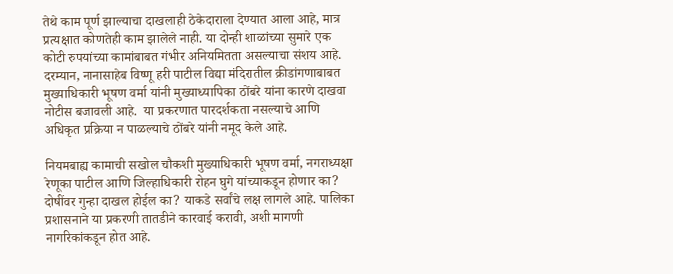तेथे काम पूर्ण झाल्याचा दाखलाही ठेकेदाराला देण्यात आला आहे, मात्र प्रत्यक्षात कोणतेही काम झालेले नाही. या दोन्ही शाळांच्या सुमारे एक कोटी रुपयांच्या कामांबाबत गंभीर अनियमितता असल्याचा संशय आहे. दरम्यान, नानासाहेब विष्णू हरी पाटील विद्या मंदिरातील क्रीडांगणाबाबत मुख्याधिकारी भूषण वर्मा यांनी मुख्याध्यापिका ठोंबरे यांना कारणे दाखवा नोटीस बजावली आहे.  या प्रकरणात पारदर्शकता नसल्याचे आणि अधिकृत प्रक्रिया न पाळल्याचे ठोंबरे यांनी नमूद केले आहे.

नियमबाह्य कामाची सखोल चौकशी मुख्याधिकारी भूषण वर्मा, नगराध्यक्षा रेणूका पाटील आणि जिल्हाधिकारी रोहन घुगे यांच्याकडून होणार का? दोषींवर गुन्हा दाखल होईल का? याकडे सर्वांचे लक्ष लागले आहे. पालिका प्रशासनाने या प्रकरणी तातडीने कारवाई करावी, अशी मागणी नागरिकांकडून होत आहे.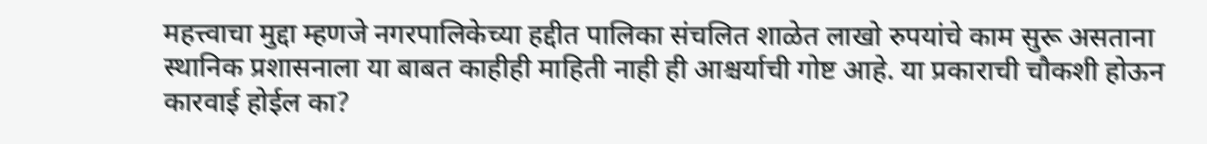महत्त्वाचा मुद्दा म्हणजे नगरपालिकेच्या हद्दीत पालिका संचलित शाळेत लाखो रुपयांचे काम सुरू असताना स्थानिक प्रशासनाला या बाबत काहीही माहिती नाही ही आश्चर्याची गोष्ट आहे. या प्रकाराची चौकशी होऊन कारवाई होईल का?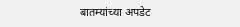बातम्यांच्या अपडेट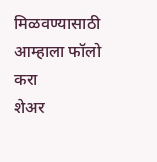मिळवण्यासाठी आम्हाला फॉलो करा
शेअर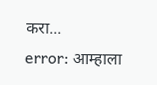करा...
error: आम्हाला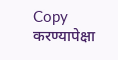Copy करण्यापेक्षा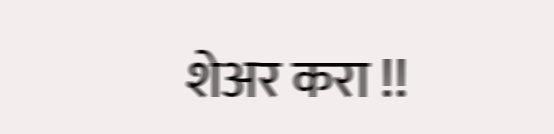शेअर करा !!